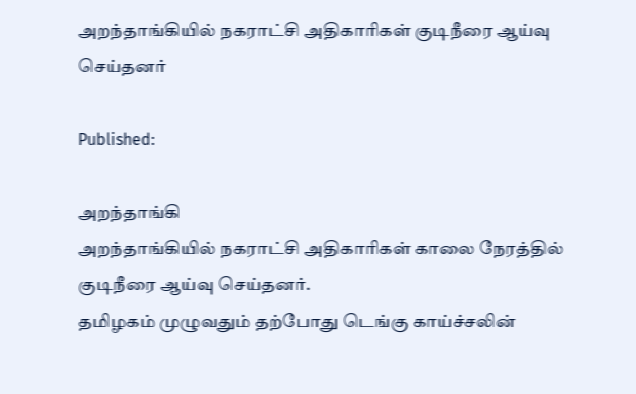அறந்தாங்கியில் நகராட்சி அதிகாரிகள் குடிநீரை ஆய்வு செய்தனர்

Published:

அறந்தாங்கி
அறந்தாங்கியில் நகராட்சி அதிகாரிகள் காலை நேரத்தில் குடிநீரை ஆய்வு செய்தனர்.
தமிழகம் முழுவதும் தற்போது டெங்கு காய்ச்சலின்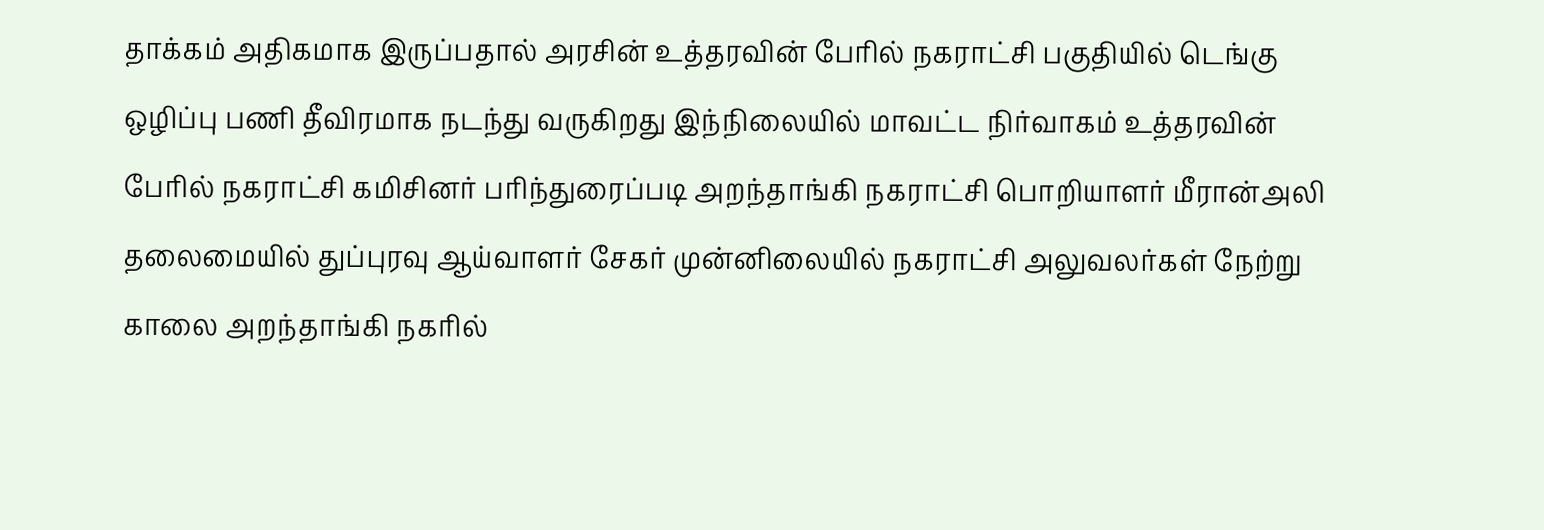தாக்கம் அதிகமாக இருப்பதால் அரசின் உத்தரவின் பேரில் நகராட்சி பகுதியில் டெங்கு ஒழிப்பு பணி தீவிரமாக நடந்து வருகிறது இந்நிலையில் மாவட்ட நிர்வாகம் உத்தரவின் பேரில் நகராட்சி கமிசினர் பரிந்துரைப்படி அறந்தாங்கி நகராட்சி பொறியாளர் மீரான்அலி தலைமையில் துப்புரவு ஆய்வாளர் சேகர் முன்னிலையில் நகராட்சி அலுவலர்கள் நேற்று காலை அறந்தாங்கி நகரில்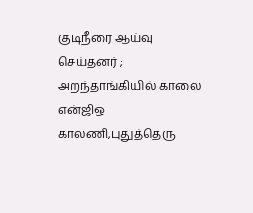குடிநீரை ஆய்வு செய்தனர் ; அறந்தாங்கியில் காலை என்ஜிஒ காலணி,புதுத்தெரு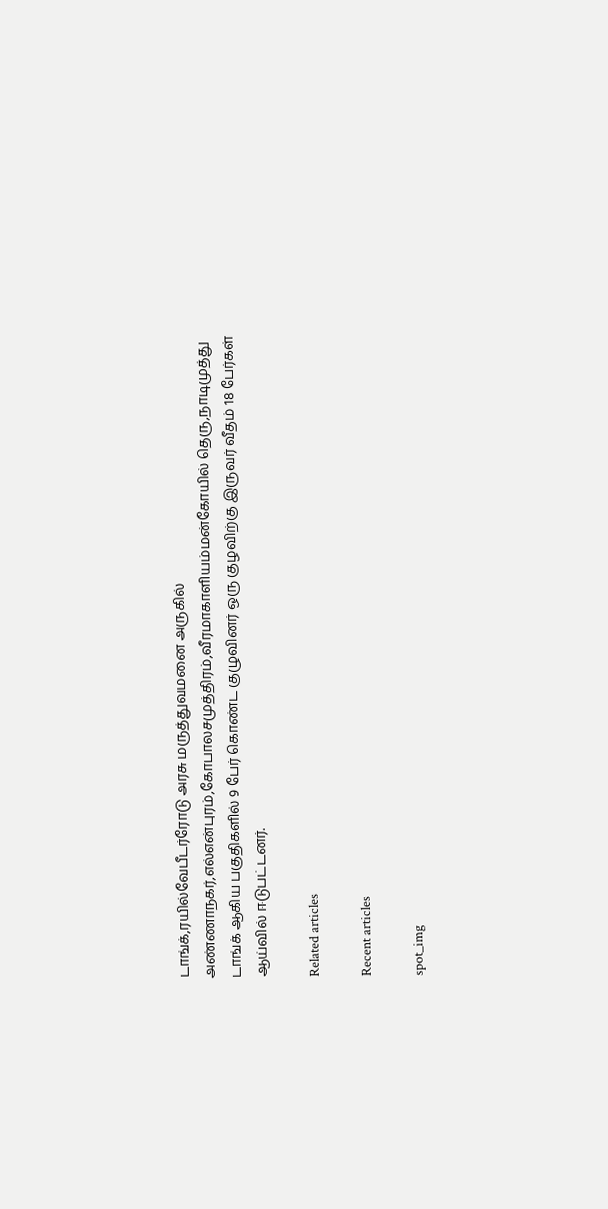டாங்க்,ரயில்வேபீடர்ரோடு அரசு மருத்துவமனை அருகில் அண்ணாநகர்,எல்என்புரம்,கோபாலசமுத்திரம்,வீரமாகாளியம்மன்கோயில் தெரு,நாடிமுத்து டாங்க் ஆகிய பகுதிகளில் 9 பேர் கொண்ட குழுவினர் ஒரு குழவிற்கு இருவர் வீதம் 18 பேர்கள் ஆய்வில் ஈடுபட்டனர்.

Related articles

Recent articles

spot_img